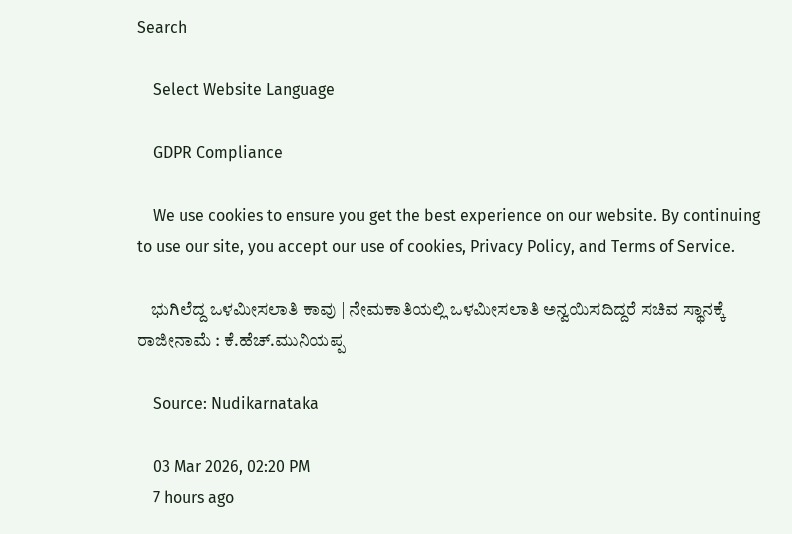Search

    Select Website Language

    GDPR Compliance

    We use cookies to ensure you get the best experience on our website. By continuing to use our site, you accept our use of cookies, Privacy Policy, and Terms of Service.

    ಭುಗಿಲೆದ್ದ ಒಳಮೀಸಲಾತಿ ಕಾವು | ನೇಮಕಾತಿಯಲ್ಲಿ ಒಳಮೀಸಲಾತಿ ಅನ್ವಯಿಸದಿದ್ದರೆ ಸಚಿವ ಸ್ಥಾನಕ್ಕೆ ರಾಜೀನಾಮೆ : ಕೆ.ಹೆಚ್.ಮುನಿಯಪ್ಪ

    Source: Nudikarnataka

    03 Mar 2026, 02:20 PM
    7 hours ago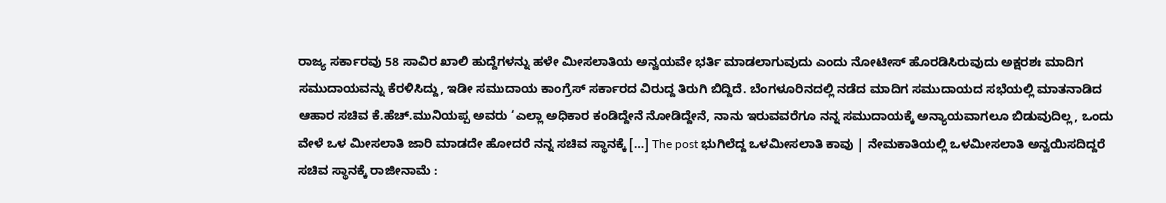ರಾಜ್ಯ ಸರ್ಕಾರವು 58 ಸಾವಿರ ಖಾಲಿ ಹುದ್ದೆಗಳನ್ನು ಹಳೇ ಮೀಸಲಾತಿಯ ಅನ್ವಯವೇ ಭರ್ತಿ ಮಾಡಲಾಗುವುದು ಎಂದು ನೋಟೀಸ್ ಹೊರಡಿಸಿರುವುದು ಅಕ್ಷರಶಃ ಮಾದಿಗ ಸಮುದಾಯವನ್ನು ಕೆರಳಿಸಿದ್ದು, ಇಡೀ ಸಮುದಾಯ ಕಾಂಗ್ರೆಸ್ ಸರ್ಕಾರದ ವಿರುದ್ದ ತಿರುಗಿ ಬಿದ್ದಿದೆ. ಬೆಂಗಳೂರಿನದಲ್ಲಿ ನಡೆದ ಮಾದಿಗ ಸಮುದಾಯದ ಸಭೆಯಲ್ಲಿ ಮಾತನಾಡಿದ ಆಹಾರ ಸಚಿವ ಕೆ.ಹೆಚ್.ಮುನಿಯಪ್ಪ ಅವರು ‘ಎಲ್ಲಾ ಅಧಿಕಾರ ಕಂಡಿದ್ದೇನೆ ನೋಡಿದ್ದೇನೆ, ನಾನು ಇರುವವರೆಗೂ ನನ್ನ ಸಮುದಾಯಕ್ಕೆ ಅನ್ಯಾಯವಾಗಲೂ ಬಿಡುವುದಿಲ್ಲ, ಒಂದು ವೇಳೆ ಒಳ ಮೀಸಲಾತಿ ಜಾರಿ ಮಾಡದೇ ಹೋದರೆ ನನ್ನ ಸಚಿವ ಸ್ಥಾನಕ್ಕೆ […] The post ಭುಗಿಲೆದ್ದ ಒಳಮೀಸಲಾತಿ ಕಾವು | ನೇಮಕಾತಿಯಲ್ಲಿ ಒಳಮೀಸಲಾತಿ ಅನ್ವಯಿಸದಿದ್ದರೆ ಸಚಿವ ಸ್ಥಾನಕ್ಕೆ ರಾಜೀನಾಮೆ :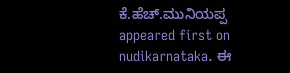ಕೆ.ಹೆಚ್.ಮುನಿಯಪ್ಪ appeared first on nudikarnataka. ಈ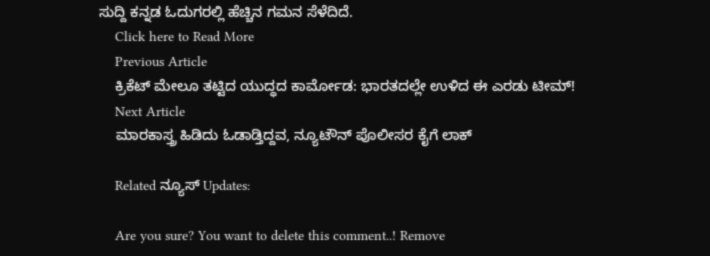ಸುದ್ದಿ ಕನ್ನಡ ಓದುಗರಲ್ಲಿ ಹೆಚ್ಚಿನ ಗಮನ ಸೆಳೆದಿದೆ.
    Click here to Read More
    Previous Article
    ಕ್ರಿಕೆಟ್ ಮೇಲೂ ತಟ್ಟಿದ ಯುದ್ಧದ ಕಾರ್ಮೋಡ: ಭಾರತದಲ್ಲೇ ಉಳಿದ ಈ ಎರಡು ಟೀಮ್!
    Next Article
    ಮಾರಕಾಸ್ತ್ರ ಹಿಡಿದು ಓಡಾಡ್ತಿದ್ದವ, ನ್ಯೂಟೌನ್ ಪೊಲೀಸರ ಕೈಗೆ ಲಾಕ್

    Related ನ್ಯೂಸ್ Updates:

    Are you sure? You want to delete this comment..! Remove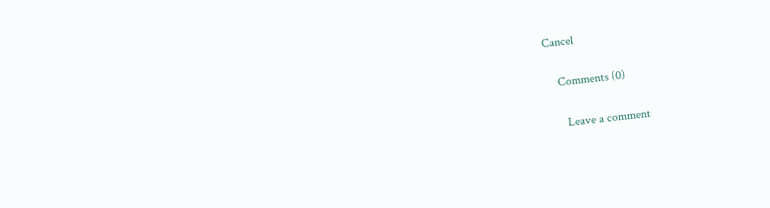Cancel

    Comments (0)

      Leave a comment